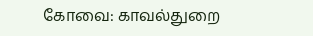கோவை: காவல்துறை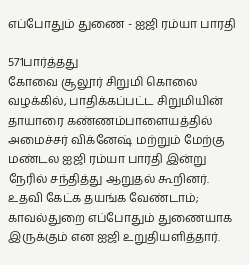எப்போதும் துணை - ஐஜி ரம்யா பாரதி

571பார்த்தது
கோவை சூலூர் சிறுமி கொலை வழக்கில், பாதிக்கப்பட்ட சிறுமியின் தாயாரை கண்ணம்பாளையத்தில் அமைச்சர் விக்னேஷ் மற்றும் மேற்கு மண்டல ஐஜி ரம்யா பாரதி இன்று நேரில் சந்தித்து ஆறுதல் கூறினர். உதவி கேட்க தயங்க வேண்டாம்; காவல்துறை எப்போதும் துணையாக இருக்கும் என ஐஜி உறுதியளித்தார்.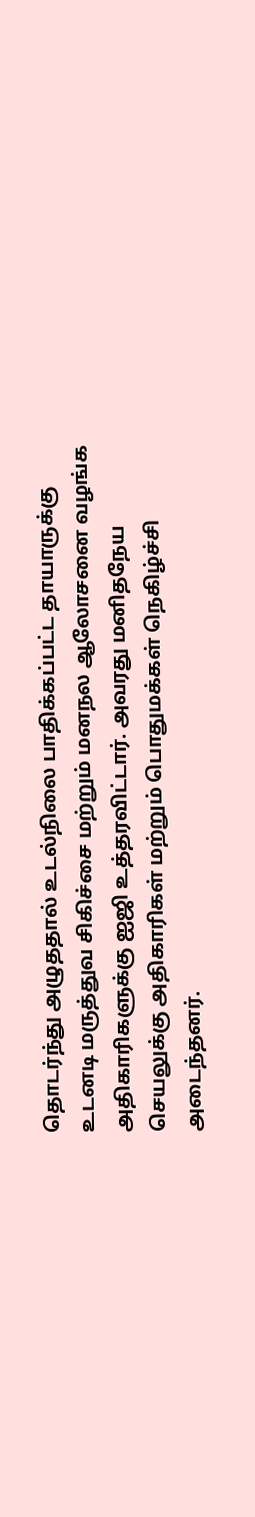தொடர்ந்து அழுததால் உடல்நிலை பாதிக்கப்பட்ட தாயாருக்கு உடனடி மருத்துவ சிகிச்சை மற்றும் மனநல ஆலோசனை வழங்க அதிகாரிகளுக்கு ஐஜி உத்தரவிட்டார். அவரது மனிதநேய செயலுக்கு அதிகாரிகள் மற்றும் பொதுமக்கள் நெகிழ்ச்சி அடைந்தனர்.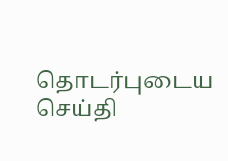தொடர்புடைய செய்தி